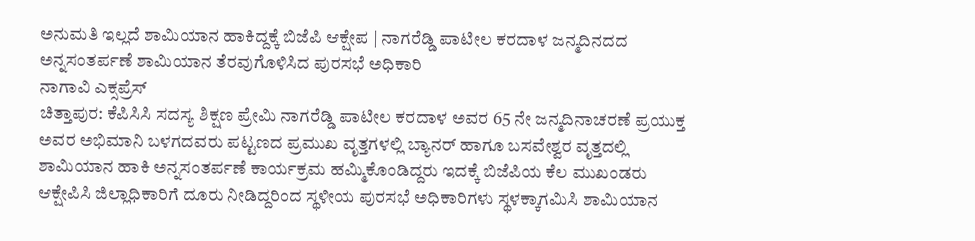ಅನುಮತಿ ಇಲ್ಲದೆ ಶಾಮಿಯಾನ ಹಾಕಿದ್ದಕ್ಕೆ ಬಿಜೆಪಿ ಆಕ್ಷೇಪ | ನಾಗರೆಡ್ಡಿ ಪಾಟೀಲ ಕರದಾಳ ಜನ್ಮದಿನದದ ಅನ್ನಸಂತರ್ಪಣೆ ಶಾಮಿಯಾನ ತೆರವುಗೊಳಿಸಿದ ಪುರಸಭೆ ಅಧಿಕಾರಿ
ನಾಗಾವಿ ಎಕ್ಸಪ್ರೆಸ್
ಚಿತ್ತಾಪುರ: ಕೆಪಿಸಿಸಿ ಸದಸ್ಯ ಶಿಕ್ಷಣ ಪ್ರೇಮಿ ನಾಗರೆಡ್ಡಿ ಪಾಟೀಲ ಕರದಾಳ ಅವರ 65 ನೇ ಜನ್ಮದಿನಾಚರಣೆ ಪ್ರಯುಕ್ತ ಅವರ ಅಭಿಮಾನಿ ಬಳಗದವರು ಪಟ್ಟಣದ ಪ್ರಮುಖ ವೃತ್ತಗಳಲ್ಲಿ ಬ್ಯಾನರ್ ಹಾಗೂ ಬಸವೇಶ್ವರ ವೃತ್ತದಲ್ಲಿ ಶಾಮಿಯಾನ ಹಾಕಿ ಅನ್ನಸಂತರ್ಪಣೆ ಕಾರ್ಯಕ್ರಮ ಹಮ್ಮಿಕೊಂಡಿದ್ದರು ಇದಕ್ಕೆ ಬಿಜೆಪಿಯ ಕೆಲ ಮುಖಂಡರು ಆಕ್ಷೇಪಿಸಿ ಜಿಲ್ಲಾಧಿಕಾರಿಗೆ ದೂರು ನೀಡಿದ್ದರಿಂದ ಸ್ಥಳೀಯ ಪುರಸಭೆ ಅಧಿಕಾರಿಗಳು ಸ್ಥಳಕ್ಕಾಗಮಿಸಿ ಶಾಮಿಯಾನ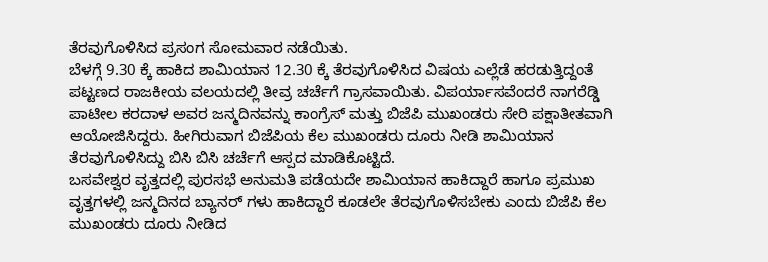ತೆರವುಗೊಳಿಸಿದ ಪ್ರಸಂಗ ಸೋಮವಾರ ನಡೆಯಿತು.
ಬೆಳಗ್ಗೆ 9.30 ಕ್ಕೆ ಹಾಕಿದ ಶಾಮಿಯಾನ 12.30 ಕ್ಕೆ ತೆರವುಗೊಳಿಸಿದ ವಿಷಯ ಎಲ್ಲೆಡೆ ಹರಡುತ್ತಿದ್ದಂತೆ ಪಟ್ಟಣದ ರಾಜಕೀಯ ವಲಯದಲ್ಲಿ ತೀವ್ರ ಚರ್ಚೆಗೆ ಗ್ರಾಸವಾಯಿತು. ವಿಪರ್ಯಾಸವೆಂದರೆ ನಾಗರೆಡ್ಡಿ ಪಾಟೀಲ ಕರದಾಳ ಅವರ ಜನ್ಮದಿನವನ್ನು ಕಾಂಗ್ರೆಸ್ ಮತ್ತು ಬಿಜೆಪಿ ಮುಖಂಡರು ಸೇರಿ ಪಕ್ಷಾತೀತವಾಗಿ ಆಯೋಜಿಸಿದ್ದರು. ಹೀಗಿರುವಾಗ ಬಿಜೆಪಿಯ ಕೆಲ ಮುಖಂಡರು ದೂರು ನೀಡಿ ಶಾಮಿಯಾನ ತೆರವುಗೊಳಿಸಿದ್ದು ಬಿಸಿ ಬಿಸಿ ಚರ್ಚೆಗೆ ಆಸ್ಪದ ಮಾಡಿಕೊಟ್ಟಿದೆ.
ಬಸವೇಶ್ವರ ವೃತ್ತದಲ್ಲಿ ಪುರಸಭೆ ಅನುಮತಿ ಪಡೆಯದೇ ಶಾಮಿಯಾನ ಹಾಕಿದ್ದಾರೆ ಹಾಗೂ ಪ್ರಮುಖ ವೃತ್ತಗಳಲ್ಲಿ ಜನ್ಮದಿನದ ಬ್ಯಾನರ್ ಗಳು ಹಾಕಿದ್ದಾರೆ ಕೂಡಲೇ ತೆರವುಗೊಳಿಸಬೇಕು ಎಂದು ಬಿಜೆಪಿ ಕೆಲ ಮುಖಂಡರು ದೂರು ನೀಡಿದ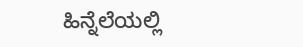ಹಿನ್ನೆಲೆಯಲ್ಲಿ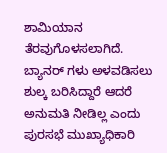ಶಾಮಿಯಾನ ತೆರವುಗೊಳಸಲಾಗಿದೆ. ಬ್ಯಾನರ್ ಗಳು ಅಳವಡಿಸಲು ಶುಲ್ಕ ಬರಿಸಿದ್ದಾರೆ ಆದರೆ ಅನುಮತಿ ನೀಡಿಲ್ಲ ಎಂದು ಪುರಸಭೆ ಮುಖ್ಯಾಧಿಕಾರಿ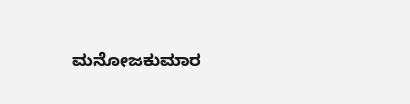ಮನೋಜಕುಮಾರ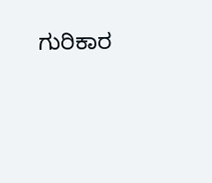ಗುರಿಕಾರ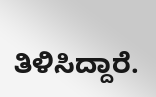ತಿಳಿಸಿದ್ದಾರೆ.